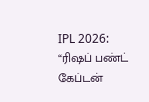IPL 2026: “ரிஷப் பண்ட் கேப்டன்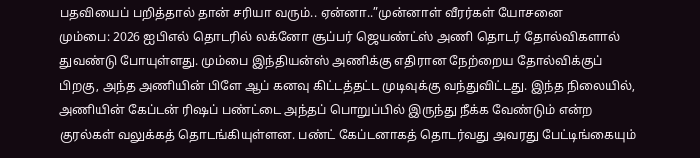பதவியைப் பறித்தால் தான் சரியா வரும்.. ஏன்னா..”முன்னாள் வீரர்கள் யோசனை
மும்பை: 2026 ஐபிஎல் தொடரில் லக்னோ சூப்பர் ஜெயண்ட்ஸ் அணி தொடர் தோல்விகளால் துவண்டு போயுள்ளது. மும்பை இந்தியன்ஸ் அணிக்கு எதிரான நேற்றைய தோல்விக்குப் பிறகு, அந்த அணியின் பிளே ஆப் கனவு கிட்டத்தட்ட முடிவுக்கு வந்துவிட்டது. இந்த நிலையில், அணியின் கேப்டன் ரிஷப் பண்ட்டை அந்தப் பொறுப்பில் இருந்து நீக்க வேண்டும் என்ற குரல்கள் வலுக்கத் தொடங்கியுள்ளன. பண்ட் கேப்டனாகத் தொடர்வது அவரது பேட்டிங்கையும்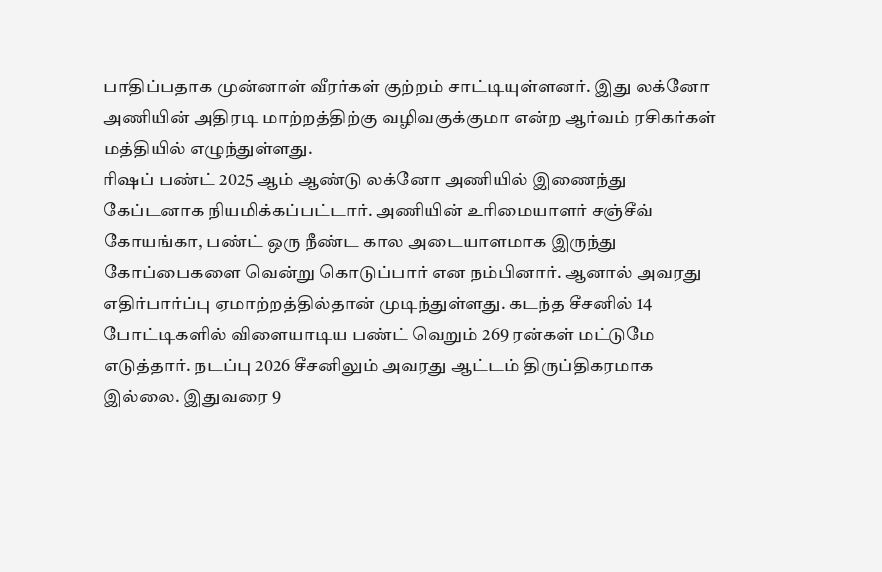பாதிப்பதாக முன்னாள் வீரர்கள் குற்றம் சாட்டியுள்ளனர். இது லக்னோ அணியின் அதிரடி மாற்றத்திற்கு வழிவகுக்குமா என்ற ஆர்வம் ரசிகர்கள் மத்தியில் எழுந்துள்ளது.
ரிஷப் பண்ட் 2025 ஆம் ஆண்டு லக்னோ அணியில் இணைந்து கேப்டனாக நியமிக்கப்பட்டார். அணியின் உரிமையாளர் சஞ்சீவ் கோயங்கா, பண்ட் ஒரு நீண்ட கால அடையாளமாக இருந்து கோப்பைகளை வென்று கொடுப்பார் என நம்பினார். ஆனால் அவரது எதிர்பார்ப்பு ஏமாற்றத்தில்தான் முடிந்துள்ளது. கடந்த சீசனில் 14 போட்டிகளில் விளையாடிய பண்ட் வெறும் 269 ரன்கள் மட்டுமே எடுத்தார். நடப்பு 2026 சீசனிலும் அவரது ஆட்டம் திருப்திகரமாக இல்லை. இதுவரை 9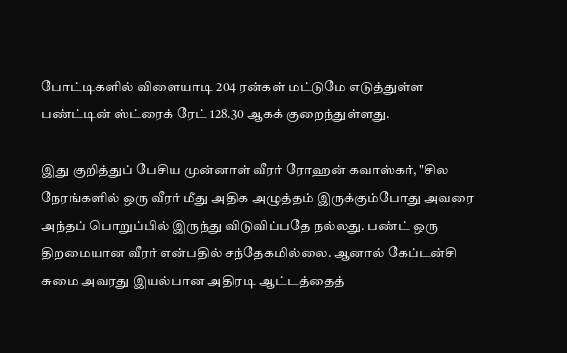போட்டிகளில் விளையாடி 204 ரன்கள் மட்டுமே எடுத்துள்ள பண்ட்டின் ஸ்ட்ரைக் ரேட் 128.30 ஆகக் குறைந்துள்ளது.

இது குறித்துப் பேசிய முன்னாள் வீரர் ரோஹன் கவாஸ்கர், "சில நேரங்களில் ஒரு வீரர் மீது அதிக அழுத்தம் இருக்கும்போது அவரை அந்தப் பொறுப்பில் இருந்து விடுவிப்பதே நல்லது. பண்ட் ஒரு திறமையான வீரர் என்பதில் சந்தேகமில்லை. ஆனால் கேப்டன்சி சுமை அவரது இயல்பான அதிரடி ஆட்டத்தைத்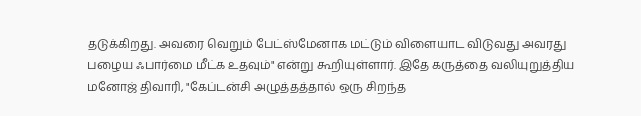தடுக்கிறது. அவரை வெறும் பேட்ஸ்மேனாக மட்டும் விளையாட விடுவது அவரது பழைய ஃபார்மை மீட்க உதவும்" என்று கூறியுள்ளார். இதே கருத்தை வலியுறுத்திய மனோஜ் திவாரி, "கேப்டன்சி அழுத்தத்தால் ஒரு சிறந்த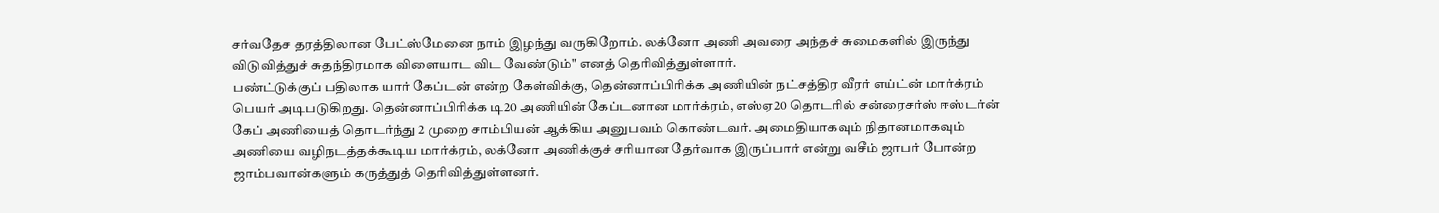சர்வதேச தரத்திலான பேட்ஸ்மேனை நாம் இழந்து வருகிறோம். லக்னோ அணி அவரை அந்தச் சுமைகளில் இருந்து விடுவித்துச் சுதந்திரமாக விளையாட விட வேண்டும்" எனத் தெரிவித்துள்ளார்.
பண்ட்டுக்குப் பதிலாக யார் கேப்டன் என்ற கேள்விக்கு, தென்னாப்பிரிக்க அணியின் நட்சத்திர வீரர் எய்ட்ன் மார்க்ரம் பெயர் அடிபடுகிறது. தென்னாப்பிரிக்க டி20 அணியின் கேப்டனான மார்க்ரம், எஸ்ஏ20 தொடரில் சன்ரைசர்ஸ் ஈஸ்டர்ன் கேப் அணியைத் தொடர்ந்து 2 முறை சாம்பியன் ஆக்கிய அனுபவம் கொண்டவர். அமைதியாகவும் நிதானமாகவும் அணியை வழிநடத்தக்கூடிய மார்க்ரம், லக்னோ அணிக்குச் சரியான தேர்வாக இருப்பார் என்று வசீம் ஜாபர் போன்ற ஜாம்பவான்களும் கருத்துத் தெரிவித்துள்ளனர்.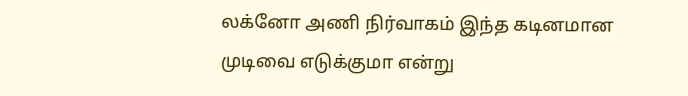லக்னோ அணி நிர்வாகம் இந்த கடினமான முடிவை எடுக்குமா என்று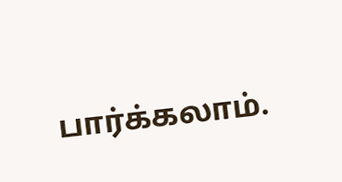பார்க்கலாம்.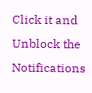Click it and Unblock the Notifications